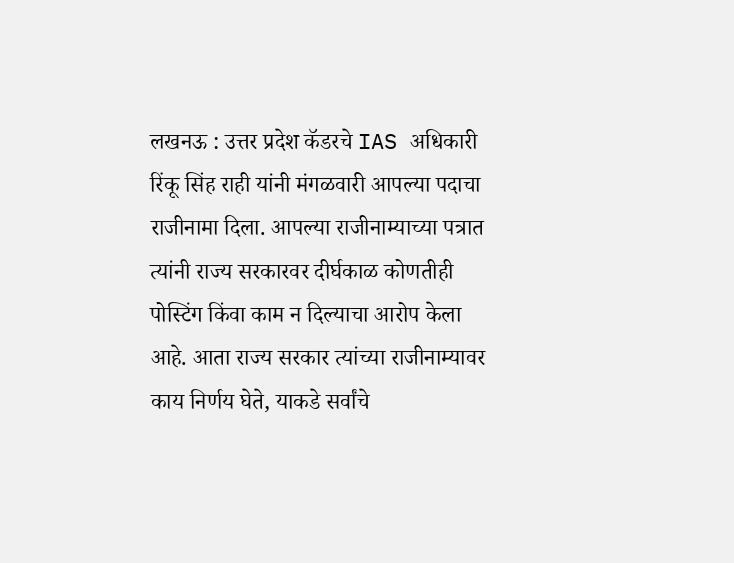लखनऊ : उत्तर प्रदेश कॅडरचे IAS अधिकारी रिंकू सिंह राही यांनी मंगळवारी आपल्या पदाचा राजीनामा दिला. आपल्या राजीनाम्याच्या पत्रात त्यांनी राज्य सरकारवर दीर्घकाळ कोणतीही पोस्टिंग किंवा काम न दिल्याचा आरोप केला आहे. आता राज्य सरकार त्यांच्या राजीनाम्यावर काय निर्णय घेते, याकडे सर्वांचे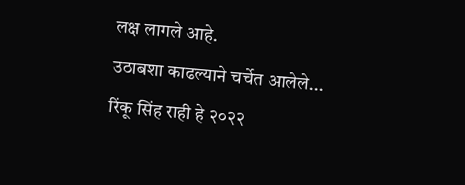लक्ष लागले आहे.
उठाबशा काढल्याने चर्चेत आलेले...
रिंकू सिंह राही हे २०२२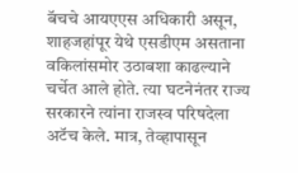बॅचचे आयएएस अधिकारी असून, शाहजहांपूर येथे एसडीएम असताना वकिलांसमोर उठाबशा काढल्याने चर्चेत आले होते. त्या घटनेनंतर राज्य सरकारने त्यांना राजस्व परिषदेला अटॅच केले. मात्र, तेव्हापासून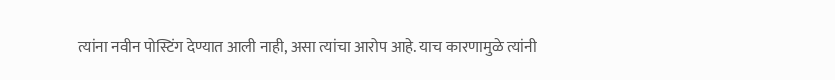त्यांना नवीन पोस्टिंग देण्यात आली नाही, असा त्यांचा आरोप आहे. याच कारणामुळे त्यांनी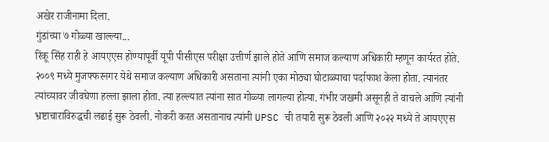अखेर राजीनामा दिला.
गुंडांच्या ७ गोळ्या खाल्ल्या...
रिंकू सिंह राही हे आयएएस होण्यापूर्वी यूपी पीसीएस परीक्षा उत्तीर्ण झाले होते आणि समाज कल्याण अधिकारी म्हणून कार्यरत होते. २००९ मध्ये मुजफ्फरनगर येथे समाज कल्याण अधिकारी असताना त्यांनी एका मोठ्या घोटाळ्याचा पर्दाफाश केला होता. त्यानंतर त्यांच्यावर जीवघेणा हल्ला झाला होता. त्या हल्ल्यात त्यांना सात गोळ्या लागल्या होत्या. गंभीर जखमी असूनही ते वाचले आणि त्यांनी भ्रष्टाचाराविरुद्धची लढाई सुरू ठेवली. नोकरी करत असतानाच त्यांनी UPSC ची तयारी सुरू ठेवली आणि २०२२ मध्ये ते आयएएस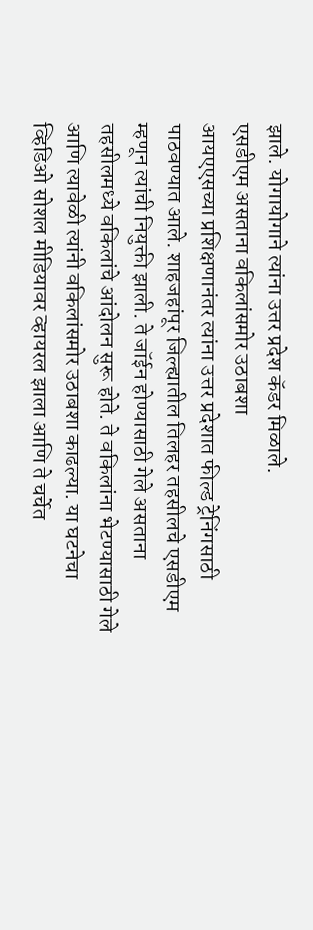झाले. योगायोगाने त्यांना उत्तर प्रदेश कॅडर मिळाले.
एसडीएम असताना वकिलांसमोर उठाबशा
आयएएसच्या प्रशिक्षणानंतर त्यांना उत्तर प्रदेशात फील्ड ट्रेनिंगसाठी पाठवण्यात आले. शाहजहांपूर जिल्ह्यातील तिलहर तहसीलचे एसडीएम म्हणून त्यांची नियुक्ती झाली. ते जॉईन होण्यासाठी गेले असताना तहसीलमध्ये वकिलांचे आंदोलन सुरू होते. ते वकिलांना भेटण्यासाठी गेले आणि त्यावेळी त्यांनी वकिलांसमोर उठाबशा काढल्या. या घटनेचा व्हिडिओ सोशल मीडियावर व्हायरल झाला आणि ते चर्चेत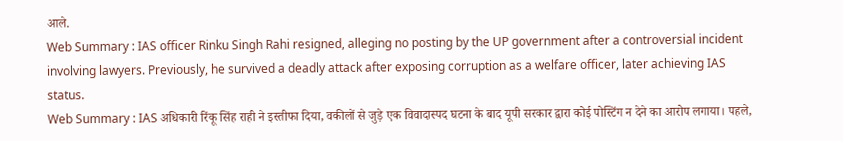आले.
Web Summary : IAS officer Rinku Singh Rahi resigned, alleging no posting by the UP government after a controversial incident involving lawyers. Previously, he survived a deadly attack after exposing corruption as a welfare officer, later achieving IAS status.
Web Summary : IAS अधिकारी रिंकू सिंह राही ने इस्तीफा दिया, वकीलों से जुड़े एक विवादास्पद घटना के बाद यूपी सरकार द्वारा कोई पोस्टिंग न देने का आरोप लगाया। पहले,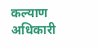कल्याण अधिकारी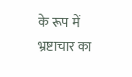के रूप में भ्रष्टाचार का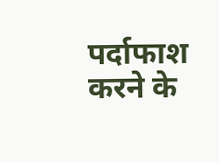पर्दाफाश करने के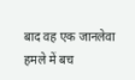बाद वह एक जानलेवा हमले में बच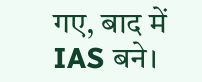गए, बाद में IAS बने।